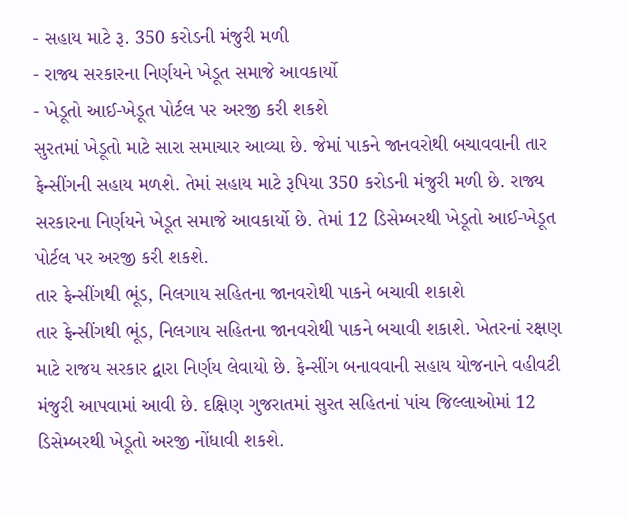- સહાય માટે રૂ. 350 કરોડની મંજુરી મળી
- રાજ્ય સરકારના નિર્ણયને ખેડૂત સમાજે આવકાર્યો
- ખેડૂતો આઈ-ખેડૂત પોર્ટલ પર અરજી કરી શકશે
સુરતમાં ખેડૂતો માટે સારા સમાચાર આવ્યા છે. જેમાં પાકને જાનવરોથી બચાવવાની તાર ફેન્સીંગની સહાય મળશે. તેમાં સહાય માટે રૂપિયા 350 કરોડની મંજુરી મળી છે. રાજ્ય સરકારના નિર્ણયને ખેડૂત સમાજે આવકાર્યો છે. તેમાં 12 ડિસેમ્બરથી ખેડૂતો આઈ-ખેડૂત પોર્ટલ પર અરજી કરી શકશે.
તાર ફેન્સીંગથી ભૂંડ, નિલગાય સહિતના જાનવરોથી પાકને બચાવી શકાશે
તાર ફેન્સીંગથી ભૂંડ, નિલગાય સહિતના જાનવરોથી પાકને બચાવી શકાશે. ખેતરનાં રક્ષણ માટે રાજય સરકાર દ્વારા નિર્ણય લેવાયો છે. ફેન્સીંગ બનાવવાની સહાય યોજનાને વહીવટી મંજુરી આપવામાં આવી છે. દક્ષિણ ગુજરાતમાં સુરત સહિતનાં પાંચ જિલ્લાઓમાં 12 ડિસેમ્બરથી ખેડૂતો અરજી નોંધાવી શકશે.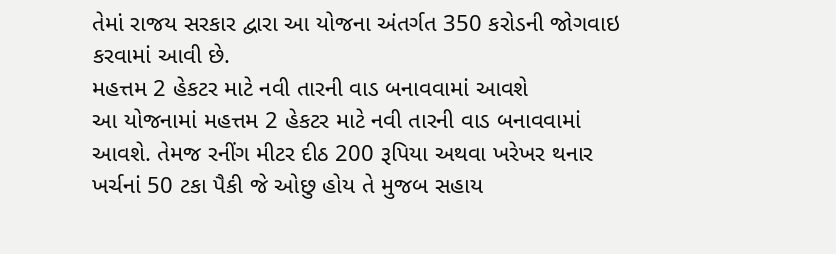તેમાં રાજય સરકાર દ્વારા આ યોજના અંતર્ગત 350 કરોડની જોગવાઇ કરવામાં આવી છે.
મહત્તમ 2 હેકટર માટે નવી તારની વાડ બનાવવામાં આવશે
આ યોજનામાં મહત્તમ 2 હેકટર માટે નવી તારની વાડ બનાવવામાં આવશે. તેમજ રનીંગ મીટર દીઠ 200 રૂપિયા અથવા ખરેખર થનાર ખર્ચનાં 50 ટકા પૈકી જે ઓછુ હોય તે મુજબ સહાય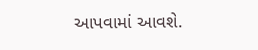આપવામાં આવશે.